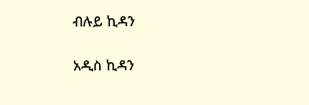ብሉይ ኪዳን

አዲስ ኪዳን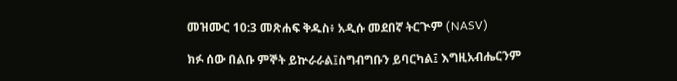መዝሙር 10:3 መጽሐፍ ቅዱስ፥ አዲሱ መደበኛ ትርጒም (NASV)

ክፉ ሰው በልቡ ምኞት ይኵራራል፤ስግብግቡን ይባርካል፤ እግዚአብሔርንም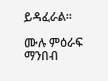ይዳፈራል።

ሙሉ ምዕራፍ ማንበብ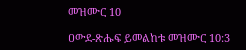መዝሙር 10

ዐውደ-ጽሑፍ ይመልከቱ መዝሙር 10:3